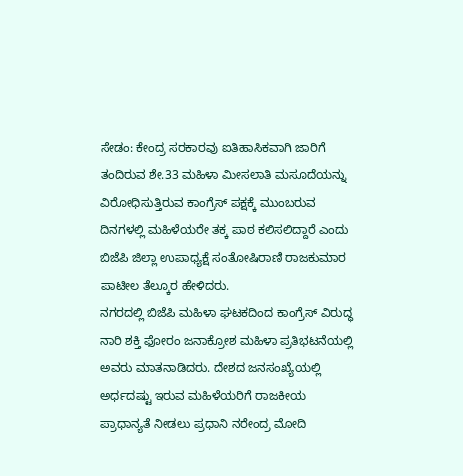ಸೇಡಂ: ಕೇಂದ್ರ ಸರಕಾರವು ಐತಿಹಾಸಿಕವಾಗಿ ಜಾರಿಗೆ ತಂದಿರುವ ಶೇ.33 ಮಹಿಳಾ ಮೀಸಲಾತಿ ಮಸೂದೆಯನ್ನು ವಿರೋಧಿಸುತ್ತಿರುವ ಕಾಂಗ್ರೆಸ್ ಪಕ್ಷಕ್ಕೆ ಮುಂಬರುವ ದಿನಗಳಲ್ಲಿ ಮಹಿಳೆಯರೇ ತಕ್ಕ ಪಾಠ ಕಲಿಸಲಿದ್ದಾರೆ ಎಂದು ಬಿಜೆಪಿ ಜಿಲ್ಲಾ ಉಪಾಧ್ಯಕ್ಷೆ ಸಂತೋಷಿರಾಣಿ ರಾಜಕುಮಾರ ಪಾಟೀಲ ತೆಲ್ಕೂರ ಹೇಳಿದರು.
ನಗರದಲ್ಲಿ ಬಿಜೆಪಿ ಮಹಿಳಾ ಘಟಕದಿಂದ ಕಾಂಗ್ರೆಸ್ ವಿರುದ್ಧ ನಾರಿ ಶಕ್ತಿ ಫೋರಂ ಜನಾಕ್ರೋಶ ಮಹಿಳಾ ಪ್ರತಿಭಟನೆಯಲ್ಲಿ ಅವರು ಮಾತನಾಡಿದರು. ದೇಶದ ಜನಸಂಖ್ಯೆಯಲ್ಲಿ ಅರ್ಧದಷ್ಟು ಇರುವ ಮಹಿಳೆಯರಿಗೆ ರಾಜಕೀಯ ಪ್ರಾಧಾನ್ಯತೆ ನೀಡಲು ಪ್ರಧಾನಿ ನರೇಂದ್ರ ಮೋದಿ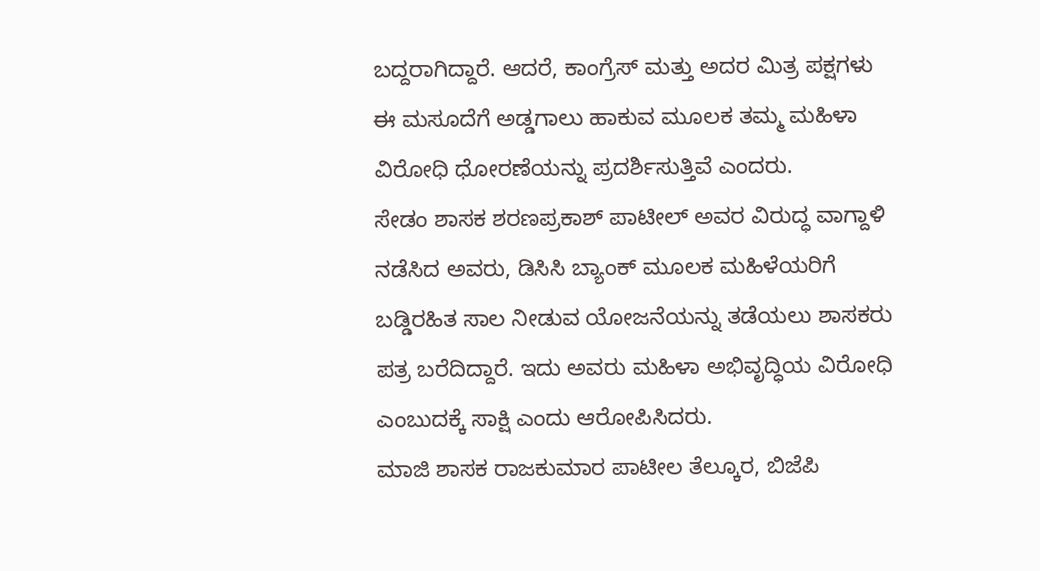ಬದ್ದರಾಗಿದ್ದಾರೆ. ಆದರೆ, ಕಾಂಗ್ರೆಸ್ ಮತ್ತು ಅದರ ಮಿತ್ರ ಪಕ್ಷಗಳು ಈ ಮಸೂದೆಗೆ ಅಡ್ಡಗಾಲು ಹಾಕುವ ಮೂಲಕ ತಮ್ಮ ಮಹಿಳಾ ವಿರೋಧಿ ಧೋರಣೆಯನ್ನು ಪ್ರದರ್ಶಿಸುತ್ತಿವೆ ಎಂದರು.
ಸೇಡಂ ಶಾಸಕ ಶರಣಪ್ರಕಾಶ್ ಪಾಟೀಲ್ ಅವರ ವಿರುದ್ಧ ವಾಗ್ದಾಳಿ ನಡೆಸಿದ ಅವರು, ಡಿಸಿಸಿ ಬ್ಯಾಂಕ್ ಮೂಲಕ ಮಹಿಳೆಯರಿಗೆ ಬಡ್ಡಿರಹಿತ ಸಾಲ ನೀಡುವ ಯೋಜನೆಯನ್ನು ತಡೆಯಲು ಶಾಸಕರು ಪತ್ರ ಬರೆದಿದ್ದಾರೆ. ಇದು ಅವರು ಮಹಿಳಾ ಅಭಿವೃದ್ಧಿಯ ವಿರೋಧಿ ಎಂಬುದಕ್ಕೆ ಸಾಕ್ಷಿ ಎಂದು ಆರೋಪಿಸಿದರು.
ಮಾಜಿ ಶಾಸಕ ರಾಜಕುಮಾರ ಪಾಟೀಲ ತೆಲ್ಕೂರ, ಬಿಜೆಪಿ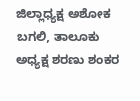ಜಿಲ್ಲಾಧ್ಯಕ್ಷ ಅಶೋಕ ಬಗಲಿ, ತಾಲೂಕು ಅಧ್ಯಕ್ಷ ಶರಣು ಶಂಕರ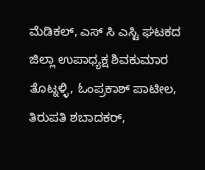ಮೆಡಿಕಲ್, ಎಸ್ ಸಿ ಎಸ್ಟಿ ಘಟಕದ ಜಿಲ್ಲಾ ಉಪಾಧ್ಯಕ್ಷ ಶಿವಕುಮಾರ ತೊಟ್ನಳ್ಳಿ, ಓಂಪ್ರಕಾಶ್ ಪಾಟೀಲ, ತಿರುಪತಿ ಶಬಾದಕರ್,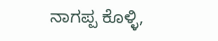ನಾಗಪ್ಪ ಕೊಳ್ಳಿ,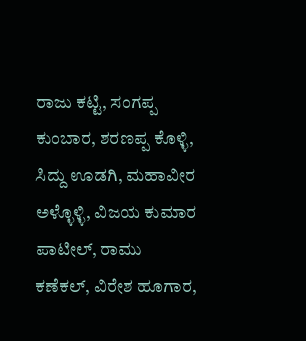ರಾಜು ಕಟ್ಟಿ, ಸಂಗಪ್ಪ ಕುಂಬಾರ, ಶರಣಪ್ಪ ಕೊಳ್ಳಿ, ಸಿದ್ದು ಊಡಗಿ, ಮಹಾವೀರ ಅಳ್ಳೊಳ್ಳಿ, ವಿಜಯ ಕುಮಾರ ಪಾಟೀಲ್, ರಾಮು ಕಣೆಕಲ್, ವಿರೇಶ ಹೂಗಾರ,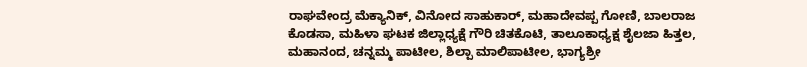ರಾಘವೇಂದ್ರ ಮೆಕ್ಯಾನಿಕ್, ವಿನೋದ ಸಾಹುಕಾರ್, ಮಹಾದೇವಪ್ಪ ಗೋಣಿ, ಬಾಲರಾಜ ಕೊಡಸಾ, ಮಹಿಳಾ ಘಟಕ ಜಿಲ್ಲಾಧ್ಯಕ್ಷೆ ಗೌರಿ ಚಿತಕೊಟಿ, ತಾಲೂಕಾಧ್ಯಕ್ಷ ಶೈಲಜಾ ಹಿತ್ತಲ, ಮಹಾನಂದ, ಚನ್ನಮ್ಮ ಪಾಟೀಲ, ಶಿಲ್ಪಾ ಮಾಲಿಪಾಟೀಲ, ಭಾಗ್ಯಶ್ರೀ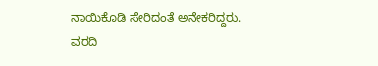ನಾಯಿಕೊಡಿ ಸೇರಿದಂತೆ ಅನೇಕರಿದ್ದರು.
ವರದಿ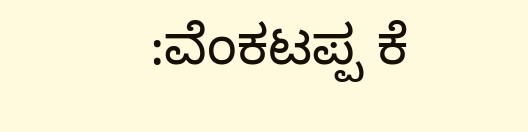:ವೆಂಕಟಪ್ಪ ಕೆ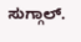ಸುಗ್ಗಾಲ್.